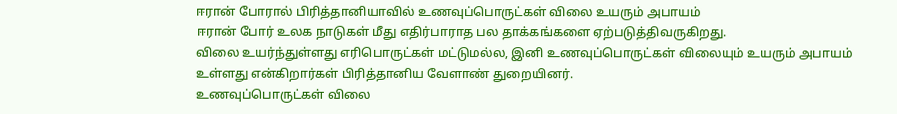ஈரான் போரால் பிரித்தானியாவில் உணவுப்பொருட்கள் விலை உயரும் அபாயம்
ஈரான் போர் உலக நாடுகள் மீது எதிர்பாராத பல தாக்கங்களை ஏற்படுத்திவருகிறது.
விலை உயர்ந்துள்ளது எரிபொருட்கள் மட்டுமல்ல, இனி உணவுப்பொருட்கள் விலையும் உயரும் அபாயம் உள்ளது என்கிறார்கள் பிரித்தானிய வேளாண் துறையினர்.
உணவுப்பொருட்கள் விலை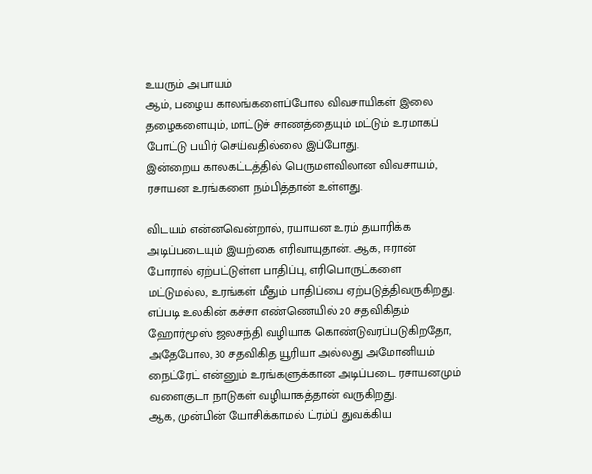உயரும் அபாயம்
ஆம், பழைய காலங்களைப்போல விவசாயிகள் இலை தழைகளையும், மாட்டுச் சாணத்தையும் மட்டும் உரமாகப் போட்டு பயிர் செய்வதில்லை இப்போது.
இன்றைய காலகட்டத்தில் பெருமளவிலான விவசாயம், ரசாயன உரங்களை நம்பித்தான் உள்ளது.

விடயம் என்னவென்றால், ரயாயன உரம் தயாரிக்க அடிப்படையும் இயற்கை எரிவாயுதான். ஆக, ஈரான் போரால் ஏற்பட்டுள்ள பாதிப்பு, எரிபொருட்களை மட்டுமல்ல, உரங்கள் மீதும் பாதிப்பை ஏற்படுத்திவருகிறது.
எப்படி உலகின் கச்சா எண்ணெயில் 20 சதவிகிதம் ஹோர்மூஸ் ஜலசந்தி வழியாக கொண்டுவரப்படுகிறதோ, அதேபோல, 30 சதவிகித யூரியா அல்லது அமோனியம் நைட்ரேட் என்னும் உரங்களுக்கான அடிப்படை ரசாயனமும் வளைகுடா நாடுகள் வழியாகத்தான் வருகிறது.
ஆக, முன்பின் யோசிக்காமல் ட்ரம்ப் துவக்கிய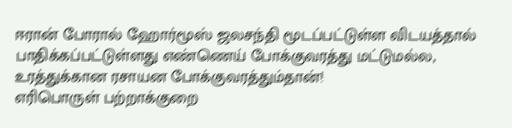ஈரான் போரால் ஹோர்மூஸ் ஜலசந்தி மூடப்பட்டுள்ள விடயத்தால் பாதிக்கப்பட்டுள்ளது எண்ணெய் போக்குவரத்து மட்டுமல்ல, உரத்துக்கான ரசாயன போக்குவரத்தும்தான்!
எரிபொருள் பற்றாக்குறை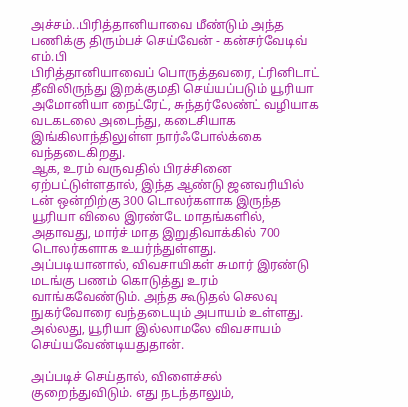அச்சம்..பிரித்தானியாவை மீண்டும் அந்த பணிக்கு திரும்பச் செய்வேன் - கன்சர்வேடிவ் எம்.பி
பிரித்தானியாவைப் பொருத்தவரை, ட்ரினிடாட் தீவிலிருந்து இறக்குமதி செய்யப்படும் யூரியா அமோனியா நைட்ரேட், சுந்தர்லேண்ட் வழியாக வடகடலை அடைந்து, கடைசியாக இங்கிலாந்திலுள்ள நார்ஃபோல்க்கை வந்தடைகிறது.
ஆக, உரம் வருவதில் பிரச்சினை ஏற்பட்டுள்ளதால், இந்த ஆண்டு ஜனவரியில் டன் ஒன்றிற்கு 300 டொலர்களாக இருந்த யூரியா விலை இரண்டே மாதங்களில், அதாவது, மார்ச் மாத இறுதிவாக்கில் 700 டொலர்களாக உயர்ந்துள்ளது.
அப்படியானால், விவசாயிகள் சுமார் இரண்டு மடங்கு பணம் கொடுத்து உரம் வாங்கவேண்டும். அந்த கூடுதல் செலவு நுகர்வோரை வந்தடையும் அபாயம் உள்ளது. அல்லது, யூரியா இல்லாமலே விவசாயம் செய்யவேண்டியதுதான்.

அப்படிச் செய்தால், விளைச்சல் குறைந்துவிடும். எது நடந்தாலும்,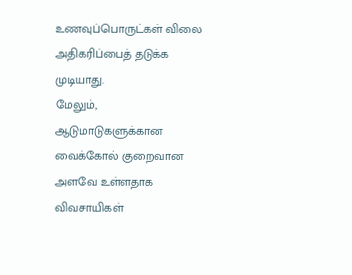உணவுப்பொருட்கள் விலை அதிகரிப்பைத் தடுக்க முடியாது.
மேலும், ஆடுமாடுகளுக்கான வைக்கோல் குறைவான அளவே உள்ளதாக விவசாயிகள்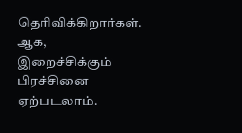தெரிவிக்கிறார்கள். ஆக, இறைச்சிக்கும் பிரச்சினை ஏற்படலாம்.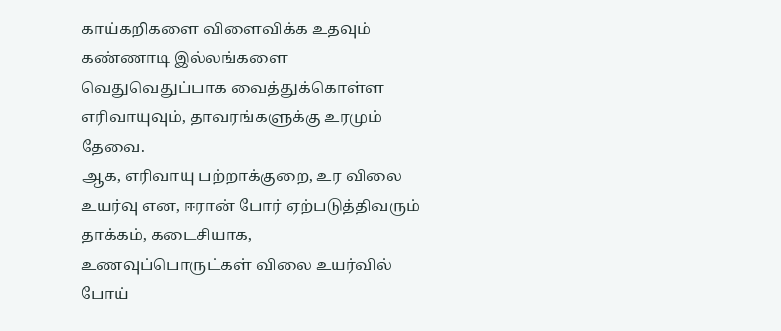காய்கறிகளை விளைவிக்க உதவும் கண்ணாடி இல்லங்களை வெதுவெதுப்பாக வைத்துக்கொள்ள எரிவாயுவும், தாவரங்களுக்கு உரமும் தேவை.
ஆக, எரிவாயு பற்றாக்குறை, உர விலை உயர்வு என, ஈரான் போர் ஏற்படுத்திவரும் தாக்கம், கடைசியாக, உணவுப்பொருட்கள் விலை உயர்வில் போய்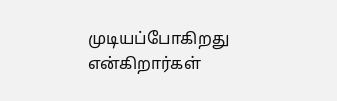முடியப்போகிறது என்கிறார்கள்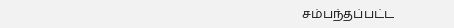சம்பந்தப்பட்ட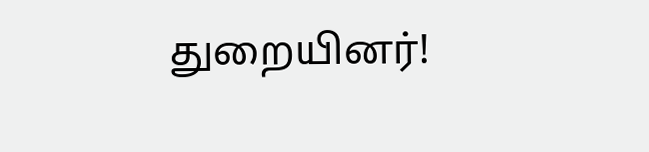துறையினர்!